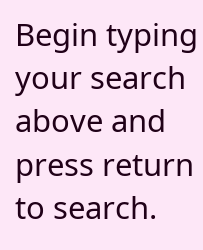Begin typing your search above and press return to search.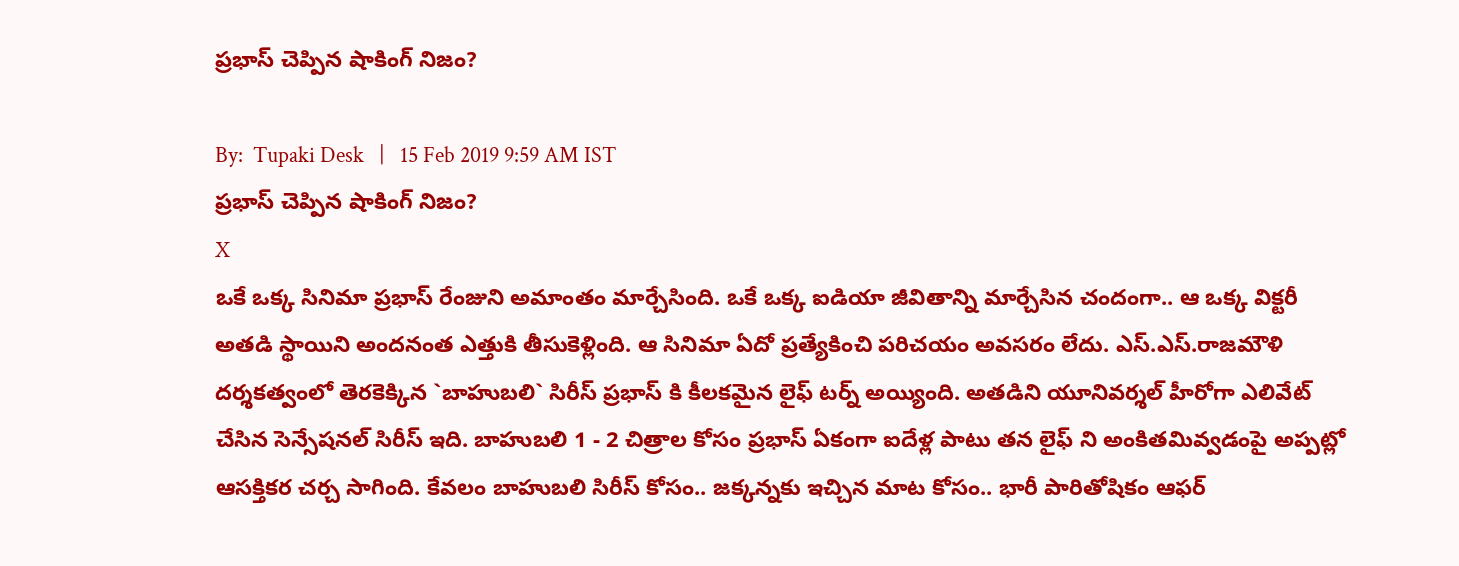ప్ర‌భాస్ చెప్పిన షాకింగ్ నిజం?

By:  Tupaki Desk   |   15 Feb 2019 9:59 AM IST
ప్ర‌భాస్ చెప్పిన షాకింగ్ నిజం?
X
ఒకే ఒక్క సినిమా ప్ర‌భాస్ రేంజుని అమాంతం మార్చేసింది. ఒకే ఒక్క ఐడియా జీవితాన్ని మార్చేసిన చందంగా.. ఆ ఒక్క విక్ట‌రీ అత‌డి స్థాయిని అంద‌నంత ఎత్తుకి తీసుకెళ్లింది. ఆ సినిమా ఏదో ప్ర‌త్యేకించి ప‌రిచ‌యం అవ‌స‌రం లేదు. ఎస్.ఎస్‌.రాజ‌మౌళి ద‌ర్శ‌క‌త్వంలో తెర‌కెక్కిన `బాహుబ‌లి` సిరీస్ ప్ర‌భాస్ కి కీల‌క‌మైన‌ లైఫ్ ట‌ర్న్ అయ్యింది. అత‌డిని యూనివర్శ‌ల్ హీరోగా ఎలివేట్ చేసిన సెన్సేష‌న‌ల్ సిరీస్ ఇది. బాహుబ‌లి 1 - 2 చిత్రాల‌ కోసం ప్ర‌భాస్ ఏకంగా ఐదేళ్ల పాటు త‌న లైఫ్‌ ని అంకిత‌మివ్వ‌డంపై అప్ప‌ట్లో ఆస‌క్తిక‌ర చ‌ర్చ సాగింది. కేవ‌లం బాహుబ‌లి సిరీస్ కోసం.. జ‌క్క‌న్న‌కు ఇచ్చిన మాట కోసం.. భారీ పారితోషికం ఆఫ‌ర్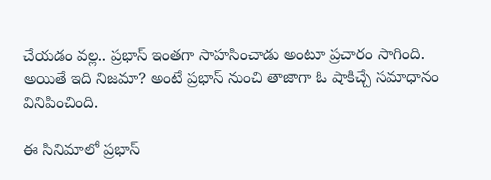చేయ‌డం వ‌ల్ల‌.. ప్ర‌భాస్ ఇంత‌గా సాహ‌సించాడు అంటూ ప్ర‌చారం సాగింది. అయితే ఇది నిజ‌మా? అంటే ప్ర‌భాస్ నుంచి తాజాగా ఓ షాకిచ్చే స‌మాధానం వినిపించింది.

ఈ సినిమాలో ప్ర‌భాస్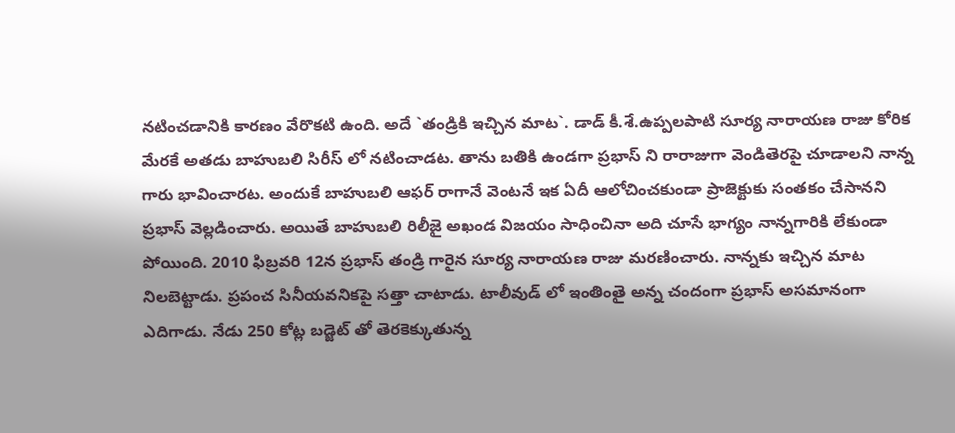న‌టించ‌డానికి కార‌ణం వేరొక‌టి ఉంది. అదే `తండ్రికి ఇచ్చిన మాట‌`. డాడ్ కీ.శే.ఉప్ప‌ల‌పాటి సూర్య నారాయణ రాజు కోరిక మేరకే అత‌డు బాహుబ‌లి సిరీస్ లో న‌టించాడ‌ట‌. తాను బ‌తికి ఉండ‌గా ప్ర‌భాస్ ని రారాజుగా వెండితెర‌పై చూడాల‌ని నాన్న గారు భావించార‌ట‌. అందుకే బాహుబ‌లి ఆఫ‌ర్ రాగానే వెంట‌నే ఇక ఏదీ ఆలోచించ‌కుండా ప్రాజెక్టుకు సంత‌కం చేసాన‌ని ప్ర‌భాస్ వెల్ల‌డించారు. అయితే బాహుబ‌లి రిలీజై అఖండ విజ‌యం సాధించినా అది చూసే భాగ్యం నాన్న‌గారికి లేకుండా పోయింది. 2010 ఫిబ్ర‌వ‌రి 12న ప్ర‌భాస్ తండ్రి గారైన సూర్య నారాయ‌ణ రాజు మ‌ర‌ణించారు. నాన్న‌కు ఇచ్చిన మాట నిల‌బెట్టాడు. ప్ర‌పంచ సినీయ‌వ‌నిక‌పై స‌త్తా చాటాడు. టాలీవుడ్ లో ఇంతింతై అన్న చందంగా ప్ర‌భాస్ అస‌మానంగా ఎదిగాడు. నేడు 250 కోట్ల బ‌డ్జెట్ తో తెర‌కెక్కుతున్న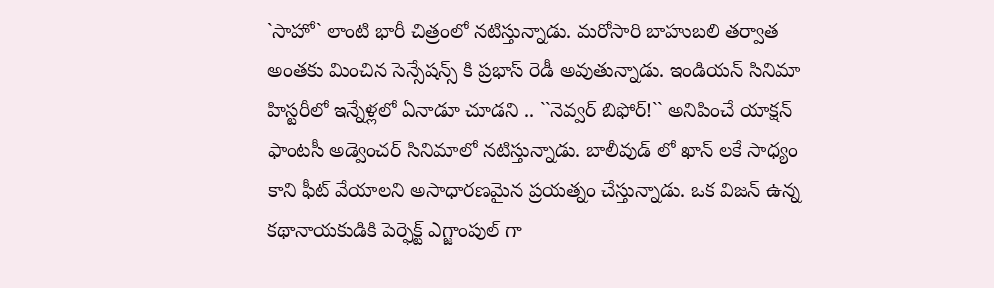`సాహో` లాంటి భారీ చిత్రంలో న‌టిస్తున్నాడు. మ‌రోసారి బాహుబ‌లి త‌ర్వాత అంత‌కు మించిన సెన్సేష‌న్స్ కి ప్ర‌భాస్ రెడీ అవుతున్నాడు. ఇండియ‌న్ సినిమా హిస్ట‌రీలో ఇన్నేళ్ల‌లో ఏనాడూ చూడ‌ని .. ``నెవ్వ‌ర్ బిఫోర్!`` అనిపించే యాక్ష‌న్ ఫాంట‌సీ అడ్వెంచ‌ర్ సినిమాలో న‌టిస్తున్నాడు. బాలీవుడ్ లో ఖాన్ ల‌కే సాధ్యం కాని ఫీట్ వేయాల‌ని అసాధార‌ణ‌మైన ప్ర‌య‌త్నం చేస్తున్నాడు. ఒక విజ‌న్ ఉన్న క‌థానాయ‌కుడికి పెర్ఫెక్ట్ ఎగ్జాంపుల్ గా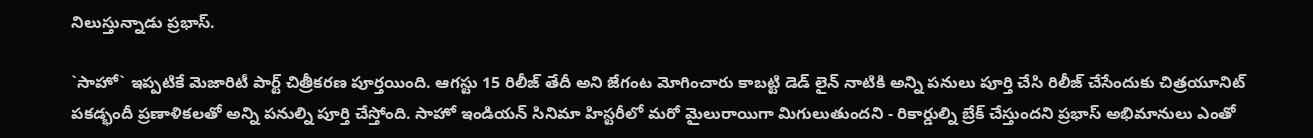నిలుస్తున్నాడు ప్ర‌భాస్.

`సాహో` ఇప్ప‌టికే మెజారిటీ పార్ట్ చిత్రీక‌ర‌ణ పూర్త‌యింది. ఆగ‌స్టు 15 రిలీజ్ తేదీ అని జేగంట మోగించారు కాబ‌ట్టి డెడ్ లైన్ నాటికి అన్ని ప‌నులు పూర్తి చేసి రిలీజ్ చేసేందుకు చిత్ర‌యూనిట్ ప‌క‌డ్భందీ ప్ర‌ణాళిక‌ల‌తో అన్ని ప‌నుల్ని పూర్తి చేస్తోంది. సాహో ఇండియ‌న్ సినిమా హిస్ట‌రీలో మ‌రో మైలురాయిగా మిగులుతుంద‌ని - రికార్డుల్ని బ్రేక్ చేస్తుంద‌ని ప్ర‌భాస్ అభిమానులు ఎంతో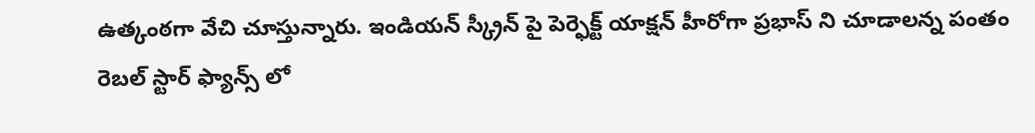ఉత్కంఠ‌గా వేచి చూస్తున్నారు. ఇండియ‌న్ స్క్రీన్ పై పెర్ఫెక్ట్ యాక్ష‌న్ హీరోగా ప్ర‌భాస్ ని చూడాల‌న్న పంతం రెబ‌ల్ స్టార్ ఫ్యాన్స్ లో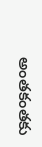అంత‌కంత‌కు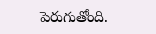పెరుగుతోంది.